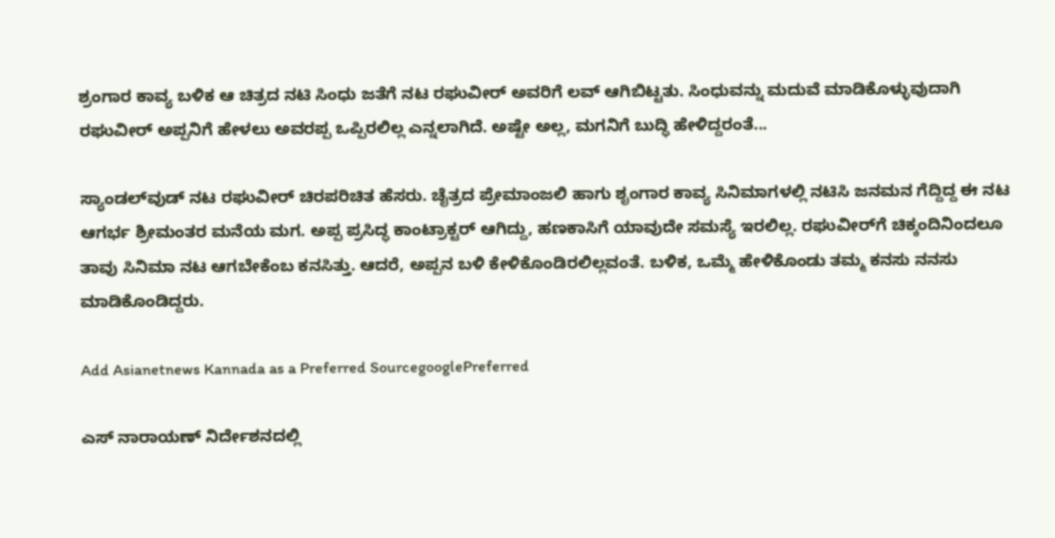ಶ್ರಂಗಾರ ಕಾವ್ಯ ಬಳಿಕ ಆ ಚಿತ್ರದ ನಟಿ ಸಿಂಧು ಜತೆಗೆ ನಟ ರಘುವೀರ್‌ ಅವರಿಗೆ ಲವ್ ಆಗಿಬಿಟ್ಟತು. ಸಿಂಧುವನ್ನು ಮದುವೆ ಮಾಡಿಕೊಳ್ಳುವುದಾಗಿ ರಘುವೀರ್ ಅಪ್ಪನಿಗೆ ಹೇಳಲು ಅವರಪ್ಪ ಒಪ್ಪಿರಲಿಲ್ಲ ಎನ್ನಲಾಗಿದೆ. ಅಷ್ಟೇ ಅಲ್ಲ, ಮಗನಿಗೆ ಬುದ್ಧಿ ಹೇಳಿದ್ದರಂತೆ...

ಸ್ಯಾಂಡಲ್‌ವುಡ್ ನಟ ರಘುವೀರ್ ಚಿರಪರಿಚಿತ ಹೆಸರು. ಚೈತ್ರದ ಪ್ರೇಮಾಂಜಲಿ ಹಾಗು ಶೃಂಗಾರ ಕಾವ್ಯ ಸಿನಿಮಾಗಳಲ್ಲಿ ನಟಿಸಿ ಜನಮನ ಗೆದ್ದಿದ್ದ ಈ ನಟ ಆಗರ್ಭ ಶ್ರೀಮಂತರ ಮನೆಯ ಮಗ. ಅಪ್ಪ ಪ್ರಸಿದ್ಧ ಕಾಂಟ್ರಾಕ್ಟರ್ ಆಗಿದ್ದು, ಹಣಕಾಸಿಗೆ ಯಾವುದೇ ಸಮಸ್ಯೆ ಇರಲಿಲ್ಲ. ರಘುವೀರ್‌ಗೆ ಚಿಕ್ಕಂದಿನಿಂದಲೂ ತಾವು ಸಿನಿಮಾ ನಟ ಆಗಬೇಕೆಂಬ ಕನಸಿತ್ತು. ಆದರೆ, ಅಪ್ಪನ ಬಳಿ ಕೇಳಿಕೊಂಡಿರಲಿಲ್ಲವಂತೆ. ಬಳಿಕ, ಒಮ್ಮೆ ಹೇಳಿಕೊಂಡು ತಮ್ಮ ಕನಸು ನನಸು ಮಾಡಿಕೊಂಡಿದ್ದರು.

Add Asianetnews Kannada as a Preferred SourcegooglePreferred

ಎಸ್ ನಾರಾಯಣ್ ನಿರ್ದೇಶನದಲ್ಲಿ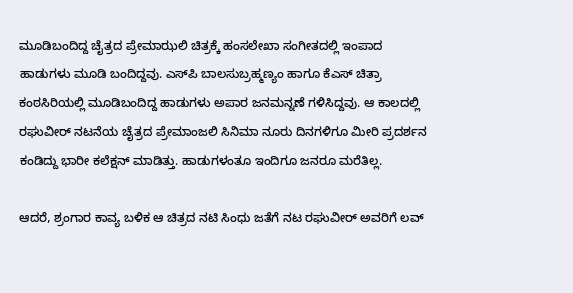ಮೂಡಿಬಂದಿದ್ದ ಚೈತ್ರದ ಪ್ರೇಮಾಝಲಿ ಚಿತ್ರಕ್ಕೆ ಹಂಸಲೇಖಾ ಸಂಗೀತದಲ್ಲಿ ಇಂಪಾದ ಹಾಡುಗಳು ಮೂಡಿ ಬಂದಿದ್ದವು. ಎಸ್‌ಪಿ ಬಾಲಸುಬ್ರಹ್ಮಣ್ಯಂ ಹಾಗೂ ಕೆಎಸ್‌ ಚಿತ್ರಾ ಕಂಠಸಿರಿಯಲ್ಲಿ ಮೂಡಿಬಂದಿದ್ದ ಹಾಡುಗಳು ಅಪಾರ ಜನಮನ್ನಣೆ ಗಳಿಸಿದ್ದವು. ಆ ಕಾಲದಲ್ಲಿ ರಘುವೀರ್ ನಟನೆಯ ಚೈತ್ರದ ಪ್ರೇಮಾಂಜಲಿ ಸಿನಿಮಾ ನೂರು ದಿನಗಳಿಗೂ ಮೀರಿ ಪ್ರದರ್ಶನ ಕಂಡಿದ್ದು ಭಾರೀ ಕಲೆಕ್ಷನ್ ಮಾಡಿತ್ತು. ಹಾಡುಗಳಂತೂ ಇಂದಿಗೂ ಜನರೂ ಮರೆತಿಲ್ಲ.

ಆದರೆ, ಶ್ರಂಗಾರ ಕಾವ್ಯ ಬಳಿಕ ಆ ಚಿತ್ರದ ನಟಿ ಸಿಂಧು ಜತೆಗೆ ನಟ ರಘುವೀರ್‌ ಅವರಿಗೆ ಲವ್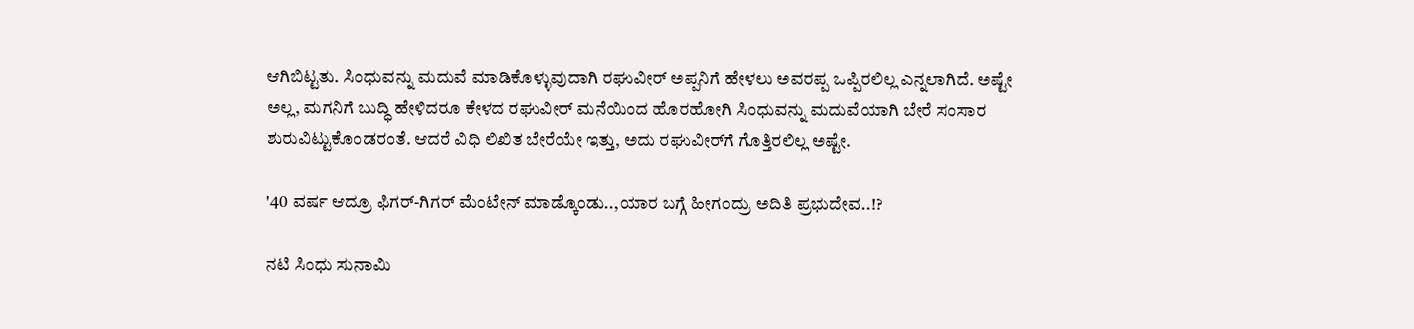ಆಗಿಬಿಟ್ಟತು. ಸಿಂಧುವನ್ನು ಮದುವೆ ಮಾಡಿಕೊಳ್ಳುವುದಾಗಿ ರಘುವೀರ್ ಅಪ್ಪನಿಗೆ ಹೇಳಲು ಅವರಪ್ಪ ಒಪ್ಪಿರಲಿಲ್ಲ ಎನ್ನಲಾಗಿದೆ. ಅಷ್ಟೇ ಅಲ್ಲ, ಮಗನಿಗೆ ಬುದ್ಧಿ ಹೇಳಿದರೂ ಕೇಳದ ರಘುವೀರ್ ಮನೆಯಿಂದ ಹೊರಹೋಗಿ ಸಿಂಧುವನ್ನು ಮದುವೆಯಾಗಿ ಬೇರೆ ಸಂಸಾರ ಶುರುವಿಟ್ಟುಕೊಂಡರಂತೆ. ಆದರೆ ವಿಧಿ ಲಿಖಿತ ಬೇರೆಯೇ ಇತ್ತು, ಅದು ರಘುವೀರ್‌ಗೆ ಗೊತ್ತಿರಲಿಲ್ಲ ಅಷ್ಟೇ.

'40 ವರ್ಷ ಆದ್ರೂ ಫಿಗರ್-ಗಿಗರ್ ಮೆಂಟೇನ್ ಮಾಡ್ಕೊಂಡು..,ಯಾರ ಬಗ್ಗೆ ಹೀಗಂದ್ರು ಅದಿತಿ ಪ್ರಭುದೇವ..!?

ನಟಿ ಸಿಂಧು ಸುನಾಮಿ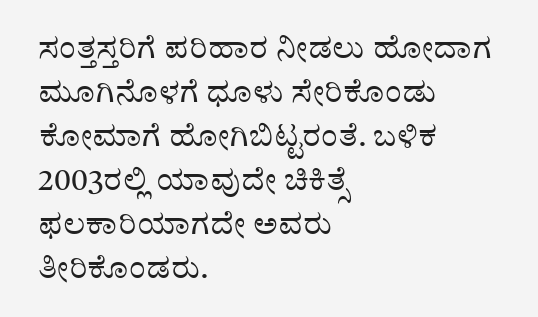ಸಂತ್ತಸ್ತರಿಗೆ ಪರಿಹಾರ ನೀಡಲು ಹೋದಾಗ ಮೂಗಿನೊಳಗೆ ಧೂಳು ಸೇರಿಕೊಂಡು ಕೋಮಾಗೆ ಹೋಗಿಬಿಟ್ಟರಂತೆ. ಬಳಿಕ 2003ರಲ್ಲಿ ಯಾವುದೇ ಚಿಕಿತ್ಸೆ ಫಲಕಾರಿಯಾಗದೇ ಅವರು ತೀರಿಕೊಂಡರು.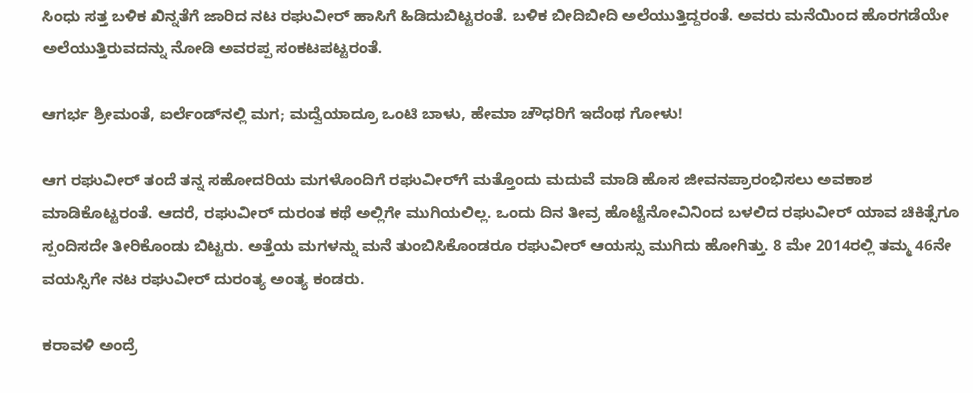ಸಿಂಧು ಸತ್ತ ಬಳಿಕ ಖಿನ್ನತೆಗೆ ಜಾರಿದ ನಟ ರಘುವೀರ್ ಹಾಸಿಗೆ ಹಿಡಿದುಬಿಟ್ಟರಂತೆ. ಬಳಿಕ ಬೀದಿಬೀದಿ ಅಲೆಯುತ್ತಿದ್ದರಂತೆ. ಅವರು ಮನೆಯಿಂದ ಹೊರಗಡೆಯೇ ಅಲೆಯುತ್ತಿರುವದನ್ನು ನೋಡಿ ಅವರಪ್ಪ ಸಂಕಟಪಟ್ಟರಂತೆ.

ಆಗರ್ಭ ಶ್ರೀಮಂತೆ, ಐರ್ಲೆಂಡ್‌ನಲ್ಲಿ ಮಗ; ಮದ್ವೆಯಾದ್ರೂ ಒಂಟಿ ಬಾಳು, ಹೇಮಾ ಚೌಧರಿಗೆ ಇದೆಂಥ ಗೋಳು!

ಆಗ ರಘುವೀರ್ ತಂದೆ ತನ್ನ ಸಹೋದರಿಯ ಮಗಳೊಂದಿಗೆ ರಘುವೀರ್‌ಗೆ ಮತ್ತೊಂದು ಮದುವೆ ಮಾಡಿ ಹೊಸ ಜೀವನಪ್ರಾರಂಭಿಸಲು ಅವಕಾಶ ಮಾಡಿಕೊಟ್ಟರಂತೆ. ಆದರೆ, ರಘುವೀರ್ ದುರಂತ ಕಥೆ ಅಲ್ಲಿಗೇ ಮುಗಿಯಲಿಲ್ಲ. ಒಂದು ದಿನ ತೀವ್ರ ಹೊಟ್ಟೆನೋವಿನಿಂದ ಬಳಲಿದ ರಘುವೀರ್ ಯಾವ ಚಿಕಿತ್ಸೆಗೂ ಸ್ಪಂದಿಸದೇ ತೀರಿಕೊಂಡು ಬಿಟ್ಟರು. ಅತ್ತೆಯ ಮಗಳನ್ನು ಮನೆ ತುಂಬಿಸಿಕೊಂಡರೂ ರಘುವೀರ್ ಆಯಸ್ಸು ಮುಗಿದು ಹೋಗಿತ್ತು. 8 ಮೇ 2014ರಲ್ಲಿ ತಮ್ಮ 46ನೇ ವಯಸ್ಸಿಗೇ ನಟ ರಘುವೀರ್ ದುರಂತ್ಯ ಅಂತ್ಯ ಕಂಡರು.

ಕರಾವಳಿ ಅಂದ್ರೆ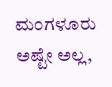ಮಂಗಳೂರು ಅಷ್ಟೇ ಅಲ್ಲ,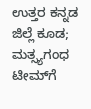ಉತ್ತರ ಕನ್ನಡ ಜಿಲ್ಲೆ ಕೂಡ; ಮತ್ಸ್ಯಗಂಧ ಟೀಮ್‌ಗೆ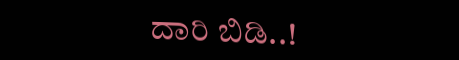ದಾರಿ ಬಿಡಿ..!